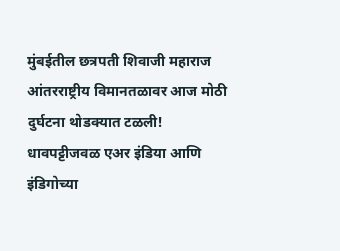मुंबईतील छत्रपती शिवाजी महाराज आंतरराष्ट्रीय विमानतळावर आज मोठी दुर्घटना थोडक्यात टळली! धावपट्टीजवळ एअर इंडिया आणि इंडिगोच्या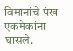विमानांचे पंख एकमेकांना घासले.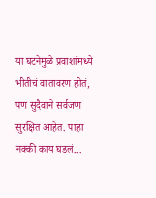या घटनेमुळे प्रवाशांमध्ये भीतीचं वातावरण होतं, पण सुदैवाने सर्वजण सुरक्षित आहेत. पाहा नक्की काय घडलं...